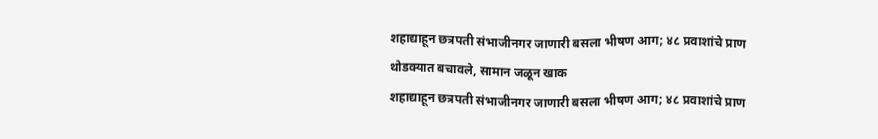शहाद्याहून छत्रपती संभाजीनगर जाणारी बसला भीषण आग; ४८ प्रवाशांचे प्राण थोडक्यात बचावले, सामान जळून खाक
शहाद्याहून छत्रपती संभाजीनगर जाणारी बसला भीषण आग; ४८ प्रवाशांचे प्राण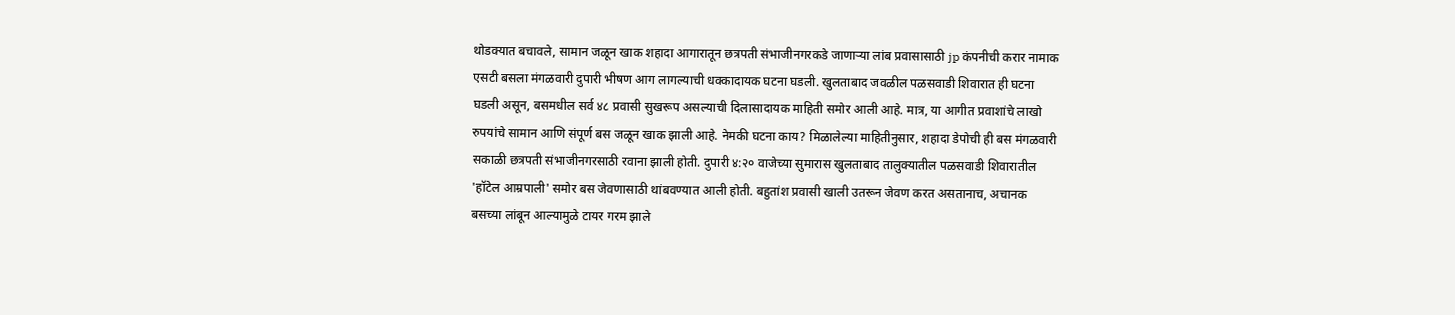थोडक्यात बचावले, सामान जळून खाक शहादा आगारातून छत्रपती संभाजीनगरकडे जाणाऱ्या लांब प्रवासासाठी jp कंपनीची करार नामाक एसटी बसला मंगळवारी दुपारी भीषण आग लागल्याची धक्कादायक घटना घडली. खुलताबाद जवळील पळसवाडी शिवारात ही घटना घडली असून, बसमधील सर्व ४८ प्रवासी सुखरूप असल्याची दिलासादायक माहिती समोर आली आहे. मात्र, या आगीत प्रवाशांचे लाखो रुपयांचे सामान आणि संपूर्ण बस जळून खाक झाली आहे. नेमकी घटना काय? मिळालेल्या माहितीनुसार, शहादा डेपोची ही बस मंगळवारी सकाळी छत्रपती संभाजीनगरसाठी रवाना झाली होती. दुपारी ४:२० वाजेच्या सुमारास खुलताबाद तालुक्यातील पळसवाडी शिवारातील 'हॉटेल आम्रपाली' समोर बस जेवणासाठी थांबवण्यात आली होती. बहुतांश प्रवासी खाली उतरून जेवण करत असतानाच, अचानक बसच्या लांबून आल्यामुळे टायर गरम झाले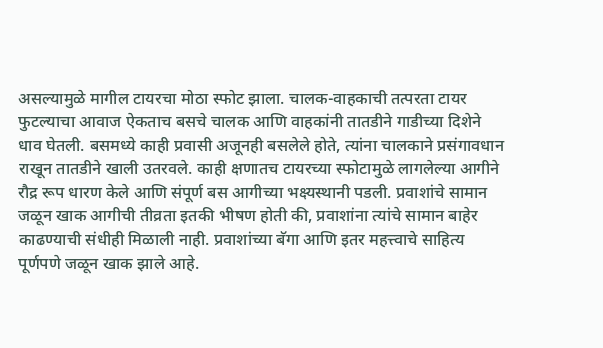असल्यामुळे मागील टायरचा मोठा स्फोट झाला. चालक-वाहकाची तत्परता टायर फुटल्याचा आवाज ऐकताच बसचे चालक आणि वाहकांनी तातडीने गाडीच्या दिशेने धाव घेतली. बसमध्ये काही प्रवासी अजूनही बसलेले होते, त्यांना चालकाने प्रसंगावधान राखून तातडीने खाली उतरवले. काही क्षणातच टायरच्या स्फोटामुळे लागलेल्या आगीने रौद्र रूप धारण केले आणि संपूर्ण बस आगीच्या भक्ष्यस्थानी पडली. प्रवाशांचे सामान जळून खाक आगीची तीव्रता इतकी भीषण होती की, प्रवाशांना त्यांचे सामान बाहेर काढण्याची संधीही मिळाली नाही. प्रवाशांच्या बॅगा आणि इतर महत्त्वाचे साहित्य पूर्णपणे जळून खाक झाले आहे.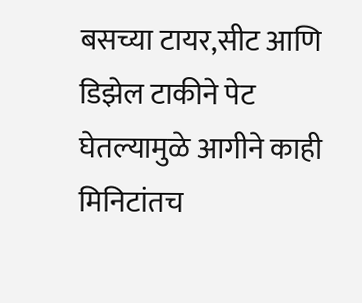बसच्या टायर,सीट आणि डिझेल टाकीने पेट घेतल्यामुळे आगीने काही मिनिटांतच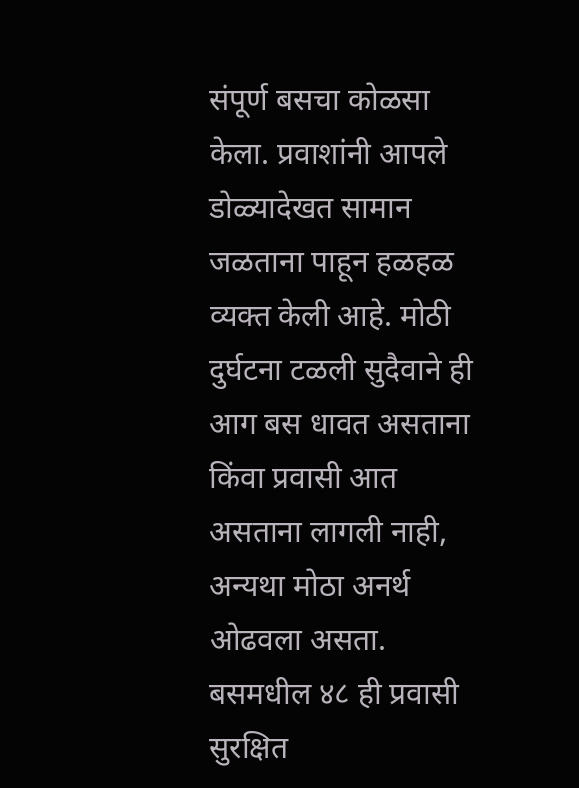संपूर्ण बसचा कोळसा केला. प्रवाशांनी आपले डोळ्यादेखत सामान जळताना पाहून हळहळ व्यक्त केली आहे. मोठी दुर्घटना टळली सुदैवाने ही आग बस धावत असताना किंवा प्रवासी आत असताना लागली नाही, अन्यथा मोठा अनर्थ ओढवला असता. बसमधील ४८ ही प्रवासी सुरक्षित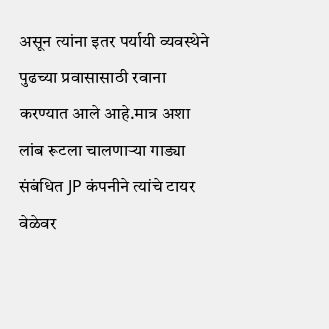असून त्यांना इतर पर्यायी व्यवस्थेने पुढच्या प्रवासासाठी रवाना करण्यात आले आहे.मात्र अशा लांब रूटला चालणाऱ्या गाड्या संबंधित JP कंपनीने त्यांचे टायर वेळेवर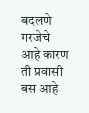बदलणे गरजेचे आहे कारण ती प्रवासी बस आहे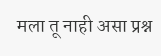मला तू नाही असा प्रश्न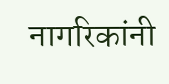नागरिकांनी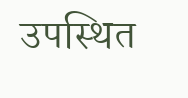उपस्थित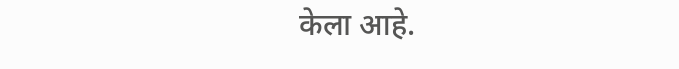केला आहे.